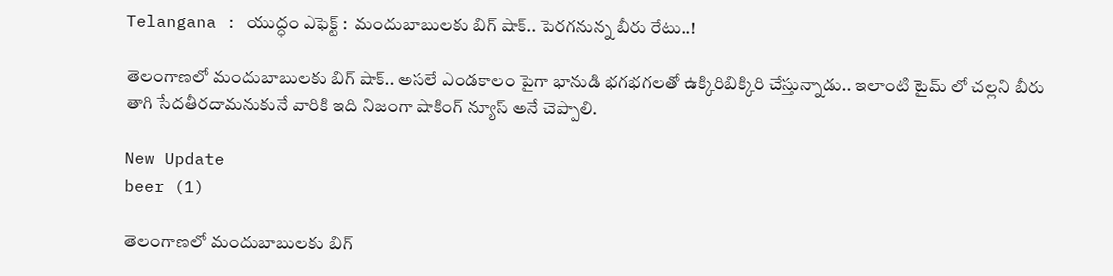Telangana : యుద్ధం ఎఫెక్ట్ :  మందుబాబులకు బిగ్ షాక్.. పెరగనున్న బీరు రేటు..!

తెలంగాణలో మందుబాబులకు బిగ్ షాక్.. అసలే ఎండకాలం పైగా భానుడి భగభగలతో ఉక్కిరిబిక్కిరి చేస్తున్నాడు.. ఇలాంటి టైమ్ లో చల్లని బీరు తాగి సేదతీరదామనుకునే వారికి ఇది నిజంగా షాకింగ్ న్యూస్ అనే చెప్పాలి.

New Update
beer (1)

తెలంగాణలో మందుబాబులకు బిగ్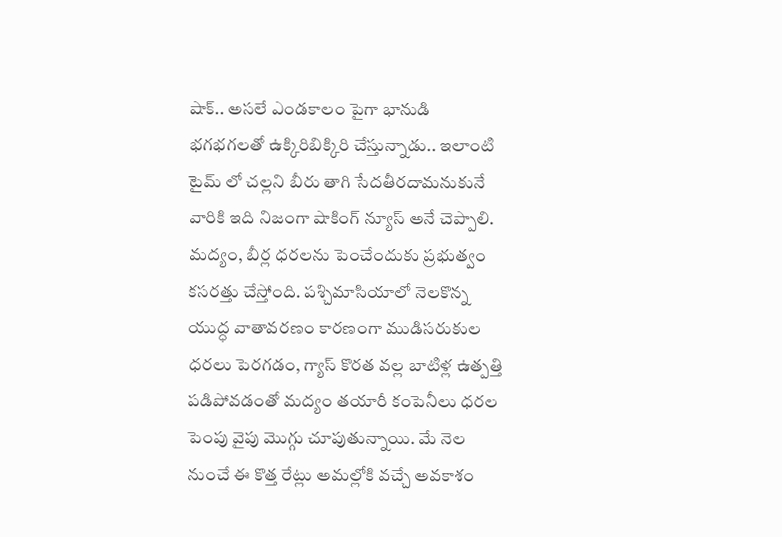షాక్.. అసలే ఎండకాలం పైగా భానుడి భగభగలతో ఉక్కిరిబిక్కిరి చేస్తున్నాడు.. ఇలాంటి టైమ్ లో చల్లని బీరు తాగి సేదతీరదామనుకునే వారికి ఇది నిజంగా షాకింగ్ న్యూస్ అనే చెప్పాలి. మద్యం, బీర్ల ధరలను పెంచేందుకు ప్రభుత్వం కసరత్తు చేస్తోంది. పశ్చిమాసియాలో నెలకొన్న యుద్ధ వాతావరణం కారణంగా ముడిసరుకుల ధరలు పెరగడం, గ్యాస్ కొరత వల్ల బాటిళ్ల ఉత్పత్తి పడిపోవడంతో మద్యం తయారీ కంపెనీలు ధరల పెంపు వైపు మొగ్గు చూపుతున్నాయి. మే నెల నుంచే ఈ కొత్త రేట్లు అమల్లోకి వచ్చే అవకాశం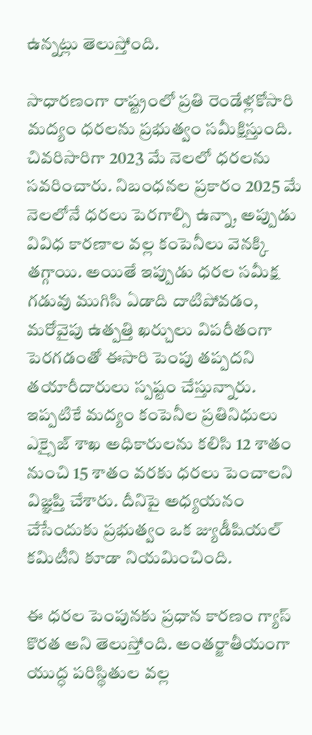ఉన్నట్లు తెలుస్తోంది.

సాధారణంగా రాష్ట్రంలో ప్రతి రెండేళ్లకోసారి మద్యం ధరలను ప్రభుత్వం సమీక్షిస్తుంది. చివరిసారిగా 2023 మే నెలలో ధరలను సవరించారు. నిబంధనల ప్రకారం 2025 మే నెలలోనే ధరలు పెరగాల్సి ఉన్నా, అప్పుడు వివిధ కారణాల వల్ల కంపెనీలు వెనక్కి తగ్గాయి. అయితే ఇప్పుడు ధరల సమీక్ష గడువు ముగిసి ఏడాది దాటిపోవడం, మరోవైపు ఉత్పత్తి ఖర్చులు విపరీతంగా పెరగడంతో ఈసారి పెంపు తప్పదని తయారీదారులు స్పష్టం చేస్తున్నారు. ఇప్పటికే మద్యం కంపెనీల ప్రతినిధులు ఎక్సైజ్ శాఖ అధికారులను కలిసి 12 శాతం నుంచి 15 శాతం వరకు ధరలు పెంచాలని విజ్ఞప్తి చేశారు. దీనిపై అధ్యయనం చేసేందుకు ప్రభుత్వం ఒక జ్యుడీషియల్ కమిటీని కూడా నియమించింది.

ఈ ధరల పెంపునకు ప్రధాన కారణం గ్యాస్ కొరత అని తెలుస్తోంది. అంతర్జాతీయంగా యుద్ధ పరిస్థితుల వల్ల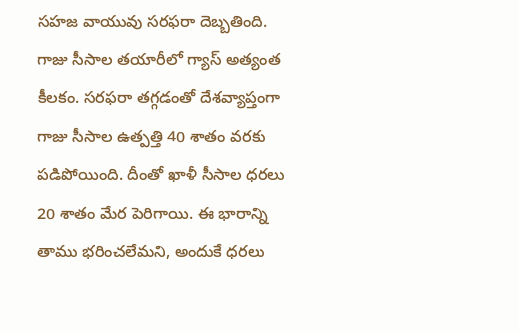సహజ వాయువు సరఫరా దెబ్బతింది. గాజు సీసాల తయారీలో గ్యాస్ అత్యంత కీలకం. సరఫరా తగ్గడంతో దేశవ్యాప్తంగా గాజు సీసాల ఉత్పత్తి 40 శాతం వరకు పడిపోయింది. దీంతో ఖాళీ సీసాల ధరలు 20 శాతం మేర పెరిగాయి. ఈ భారాన్ని తాము భరించలేమని, అందుకే ధరలు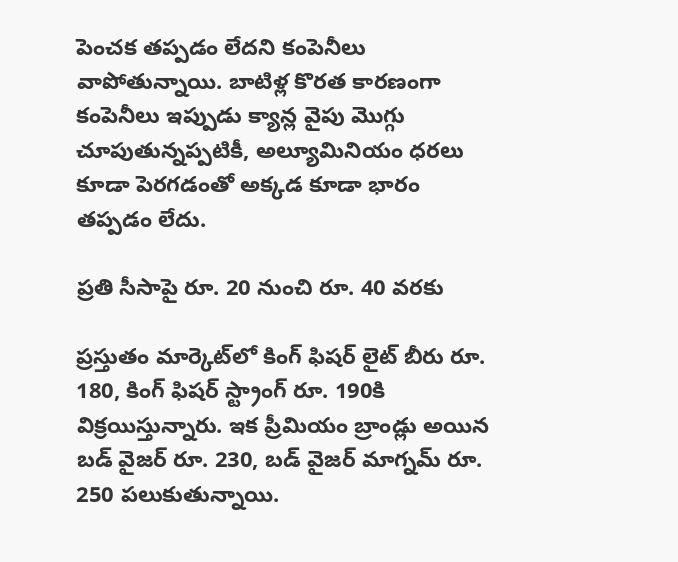పెంచక తప్పడం లేదని కంపెనీలు వాపోతున్నాయి. బాటిళ్ల కొరత కారణంగా కంపెనీలు ఇప్పుడు క్యాన్ల వైపు మొగ్గు చూపుతున్నప్పటికీ, అల్యూమినియం ధరలు కూడా పెరగడంతో అక్కడ కూడా భారం తప్పడం లేదు.

ప్రతి సీసాపై రూ. 20 నుంచి రూ. 40 వరకు

ప్రస్తుతం మార్కెట్‌లో కింగ్ ఫిషర్ లైట్ బీరు రూ. 180, కింగ్ ఫిషర్ స్ట్రాంగ్ రూ. 190కి విక్రయిస్తున్నారు. ఇక ప్రీమియం బ్రాండ్లు అయిన బడ్ వైజర్ రూ. 230, బడ్ వైజర్ మాగ్నమ్ రూ. 250 పలుకుతున్నాయి.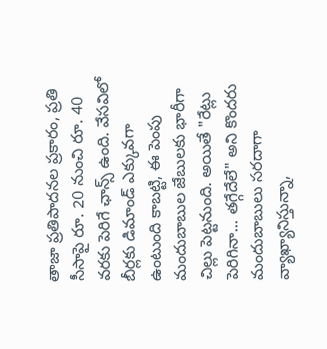తాజా ప్రతిపాదనల ప్రకారం, ప్రతి సీసాపై రూ. 20 నుంచి రూ. 40 వరకు పెరిగే ఛాన్స్ ఉంది. వేసవిలో బీర్లకు డిమాండ్ ఎక్కువగా ఉంటుంది కాబట్టి, ఈ పెంపు మందుబాబుల జేబులకు భారీగా చిల్లు పెట్టనుంది. అయితే "రేట్లు పెరిగినా... తగ్గేదేలే" అని కొందరు మందుబాబులు సరదాగా వ్యాఖ్యానిస్తున్నా,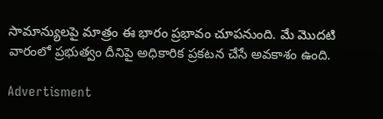సామాన్యులపై మాత్రం ఈ భారం ప్రభావం చూపనుంది. మే మొదటి వారంలో ప్రభుత్వం దీనిపై అధికారిక ప్రకటన చేసే అవకాశం ఉంది.

Advertisment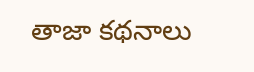తాజా కథనాలు